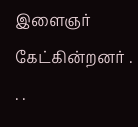இளைஞர் கேட்கின்றனர் . . .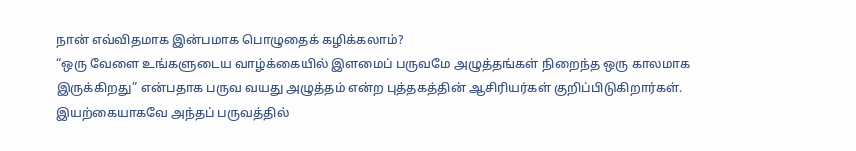நான் எவ்விதமாக இன்பமாக பொழுதைக் கழிக்கலாம்?
“ஒரு வேளை உங்களுடைய வாழ்க்கையில் இளமைப் பருவமே அழுத்தங்கள் நிறைந்த ஒரு காலமாக இருக்கிறது” என்பதாக பருவ வயது அழுத்தம் என்ற புத்தகத்தின் ஆசிரியர்கள் குறிப்பிடுகிறார்கள். இயற்கையாகவே அந்தப் பருவத்தில்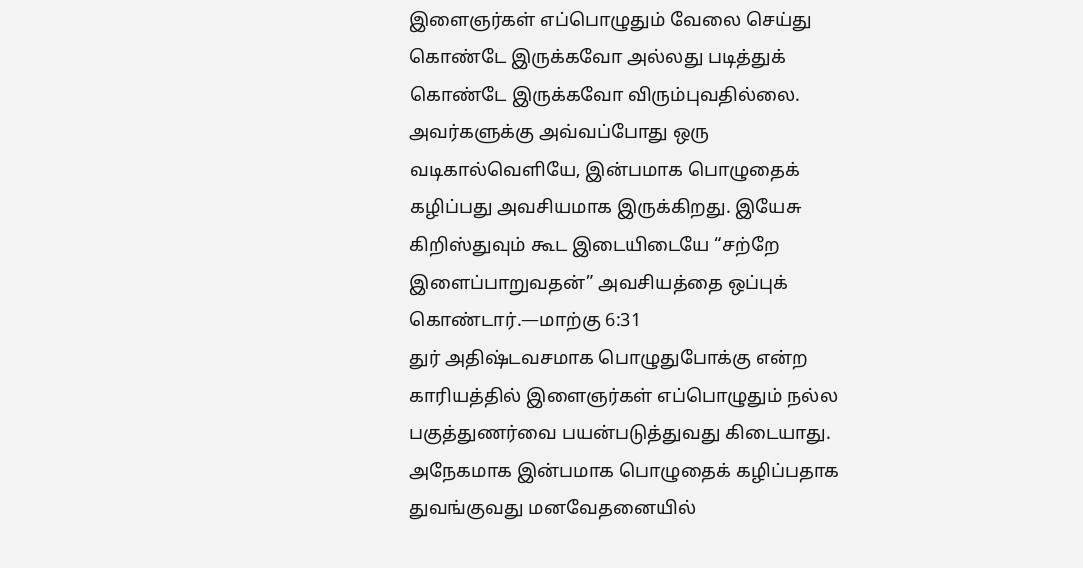இளைஞர்கள் எப்பொழுதும் வேலை செய்து கொண்டே இருக்கவோ அல்லது படித்துக் கொண்டே இருக்கவோ விரும்புவதில்லை. அவர்களுக்கு அவ்வப்போது ஒரு வடிகால்வெளியே, இன்பமாக பொழுதைக் கழிப்பது அவசியமாக இருக்கிறது. இயேசு கிறிஸ்துவும் கூட இடையிடையே “சற்றே இளைப்பாறுவதன்” அவசியத்தை ஒப்புக் கொண்டார்.—மாற்கு 6:31
துர் அதிஷ்டவசமாக பொழுதுபோக்கு என்ற காரியத்தில் இளைஞர்கள் எப்பொழுதும் நல்ல பகுத்துணர்வை பயன்படுத்துவது கிடையாது. அநேகமாக இன்பமாக பொழுதைக் கழிப்பதாக துவங்குவது மனவேதனையில்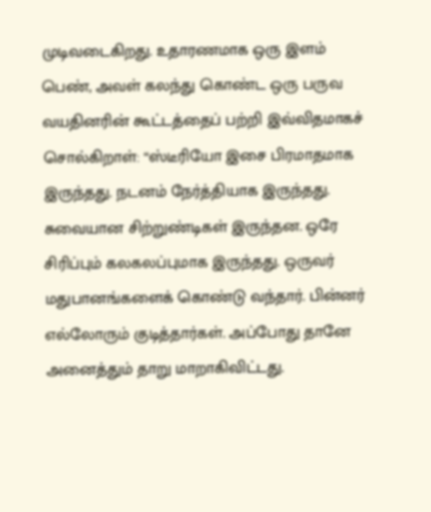முடிவடைகிறது. உதாரணமாக ஒரு இளம் பெண், அவள் கலந்து கொண்ட ஒரு பருவ வயதினரின் கூட்டத்தைப் பற்றி இவ்விதமாகச் சொல்கிறாள்: “ஸ்டீரியோ இசை பிரமாதமாக இருந்தது. நடனம் நேர்த்தியாக இருந்தது. சுவையான சிற்றுண்டிகள் இருந்தன. ஒரே சிரிப்பும் கலகலப்புமாக இருந்தது. ஒருவர் மதுபானங்களைக் கொண்டு வந்தார். பின்னர் எல்லோரும் குடித்தார்கள். அப்போது தானே அனைத்தும் தாறு மாறாகிவிட்டது.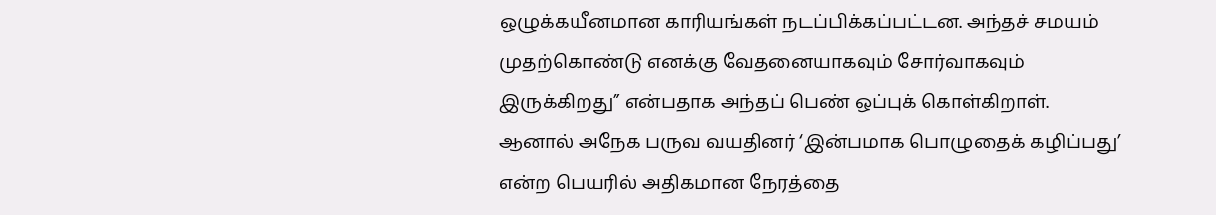ஒழுக்கயீனமான காரியங்கள் நடப்பிக்கப்பட்டன. அந்தச் சமயம் முதற்கொண்டு எனக்கு வேதனையாகவும் சோர்வாகவும் இருக்கிறது” என்பதாக அந்தப் பெண் ஒப்புக் கொள்கிறாள்.
ஆனால் அநேக பருவ வயதினர் ‘இன்பமாக பொழுதைக் கழிப்பது’ என்ற பெயரில் அதிகமான நேரத்தை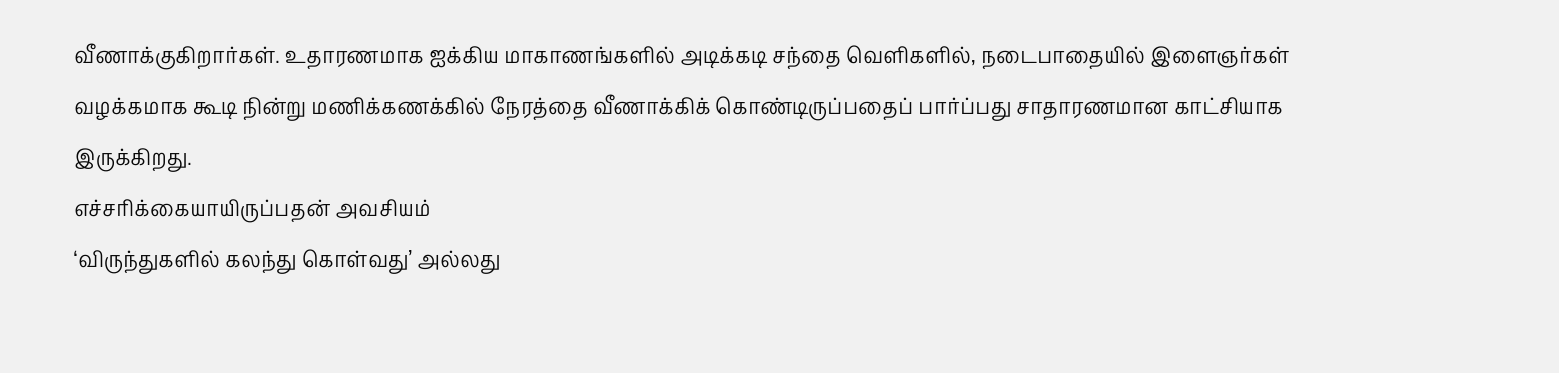வீணாக்குகிறார்கள். உதாரணமாக ஐக்கிய மாகாணங்களில் அடிக்கடி சந்தை வெளிகளில், நடைபாதையில் இளைஞர்கள் வழக்கமாக கூடி நின்று மணிக்கணக்கில் நேரத்தை வீணாக்கிக் கொண்டிருப்பதைப் பார்ப்பது சாதாரணமான காட்சியாக இருக்கிறது.
எச்சரிக்கையாயிருப்பதன் அவசியம்
‘விருந்துகளில் கலந்து கொள்வது’ அல்லது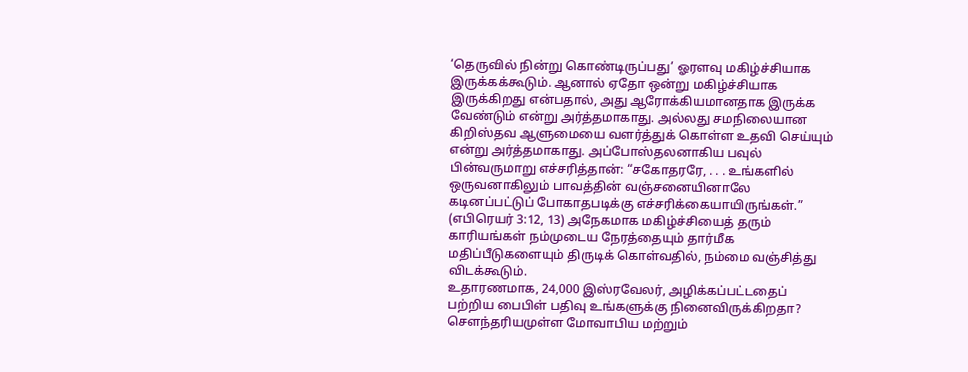‘தெருவில் நின்று கொண்டிருப்பது’ ஓரளவு மகிழ்ச்சியாக இருக்கக்கூடும். ஆனால் ஏதோ ஒன்று மகிழ்ச்சியாக இருக்கிறது என்பதால், அது ஆரோக்கியமானதாக இருக்க வேண்டும் என்று அர்த்தமாகாது. அல்லது சமநிலையான கிறிஸ்தவ ஆளுமையை வளர்த்துக் கொள்ள உதவி செய்யும் என்று அர்த்தமாகாது. அப்போஸ்தலனாகிய பவுல் பின்வருமாறு எச்சரித்தான்: “சகோதரரே, . . . உங்களில் ஒருவனாகிலும் பாவத்தின் வஞ்சனையினாலே கடினப்பட்டுப் போகாதபடிக்கு எச்சரிக்கையாயிருங்கள்.” (எபிரெயர் 3:12, 13) அநேகமாக மகிழ்ச்சியைத் தரும் காரியங்கள் நம்முடைய நேரத்தையும் தார்மீக மதிப்பீடுகளையும் திருடிக் கொள்வதில், நம்மை வஞ்சித்து விடக்கூடும்.
உதாரணமாக, 24,000 இஸ்ரவேலர், அழிக்கப்பட்டதைப் பற்றிய பைபிள் பதிவு உங்களுக்கு நினைவிருக்கிறதா? செளந்தரியமுள்ள மோவாபிய மற்றும்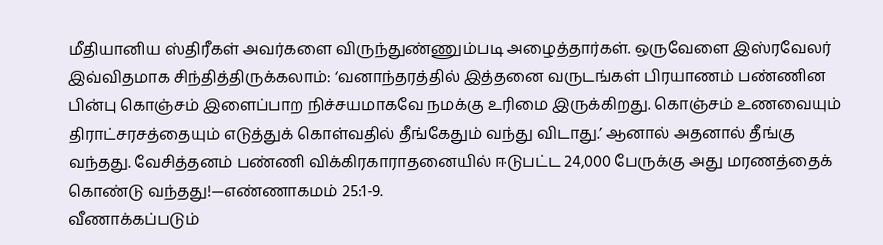மீதியானிய ஸ்திரீகள் அவர்களை விருந்துண்ணும்படி அழைத்தார்கள். ஒருவேளை இஸ்ரவேலர் இவ்விதமாக சிந்தித்திருக்கலாம்: ‘வனாந்தரத்தில் இத்தனை வருடங்கள் பிரயாணம் பண்ணின பின்பு கொஞ்சம் இளைப்பாற நிச்சயமாகவே நமக்கு உரிமை இருக்கிறது. கொஞ்சம் உணவையும் திராட்சரசத்தையும் எடுத்துக் கொள்வதில் தீங்கேதும் வந்து விடாது.’ ஆனால் அதனால் தீங்கு வந்தது. வேசித்தனம் பண்ணி விக்கிரகாராதனையில் ஈடுபட்ட 24,000 பேருக்கு அது மரணத்தைக் கொண்டு வந்தது!—எண்ணாகமம் 25:1-9.
வீணாக்கப்படும்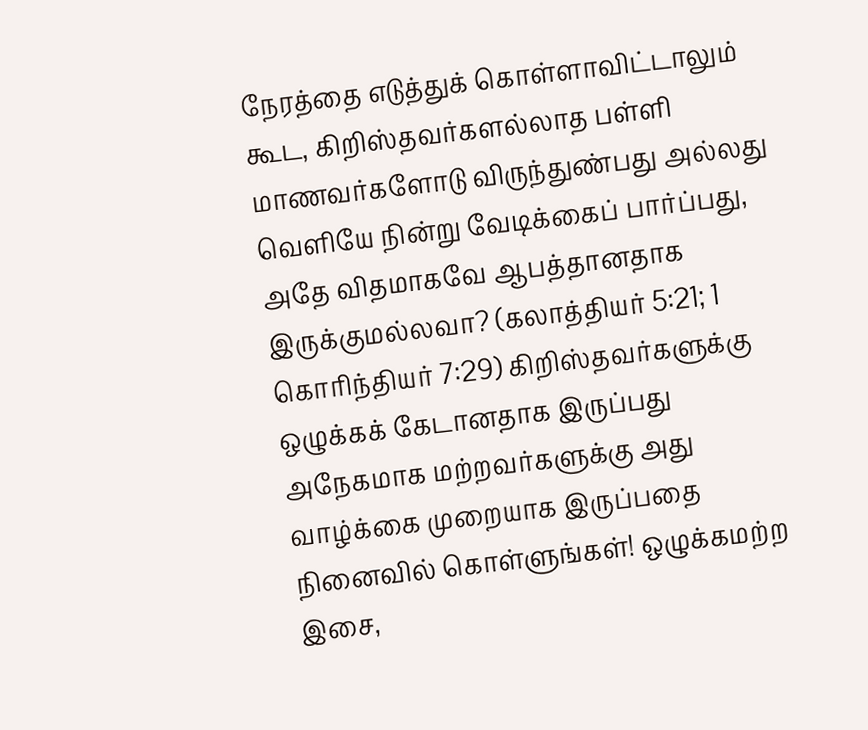நேரத்தை எடுத்துக் கொள்ளாவிட்டாலும் கூட, கிறிஸ்தவர்களல்லாத பள்ளி மாணவர்களோடு விருந்துண்பது அல்லது வெளியே நின்று வேடிக்கைப் பார்ப்பது, அதே விதமாகவே ஆபத்தானதாக இருக்குமல்லவா? (கலாத்தியர் 5:21; 1 கொரிந்தியர் 7:29) கிறிஸ்தவர்களுக்கு ஒழுக்கக் கேடானதாக இருப்பது அநேகமாக மற்றவர்களுக்கு அது வாழ்க்கை முறையாக இருப்பதை நினைவில் கொள்ளுங்கள்! ஒழுக்கமற்ற இசை,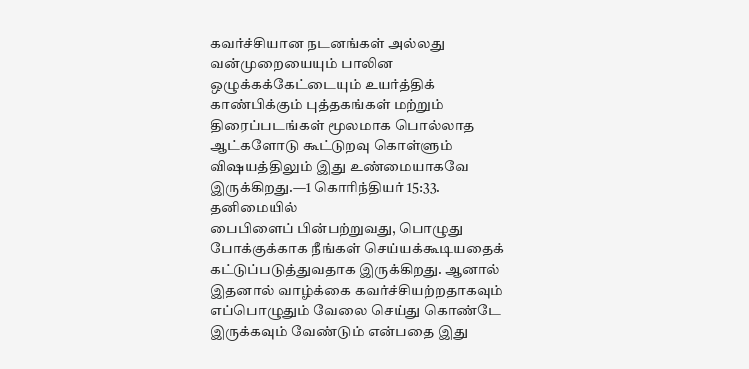கவர்ச்சியான நடனங்கள் அல்லது வன்முறையையும் பாலின ஒழுக்கக்கேட்டையும் உயர்த்திக் காண்பிக்கும் புத்தகங்கள் மற்றும் திரைப்படங்கள் மூலமாக பொல்லாத ஆட்களோடு கூட்டுறவு கொள்ளும் விஷயத்திலும் இது உண்மையாகவே இருக்கிறது.—1 கொரிந்தியர் 15:33.
தனிமையில்
பைபிளைப் பின்பற்றுவது, பொழுது போக்குக்காக நீங்கள் செய்யக்கூடியதைக் கட்டுப்படுத்துவதாக இருக்கிறது. ஆனால் இதனால் வாழ்க்கை கவர்ச்சியற்றதாகவும் எப்பொழுதும் வேலை செய்து கொண்டே இருக்கவும் வேண்டும் என்பதை இது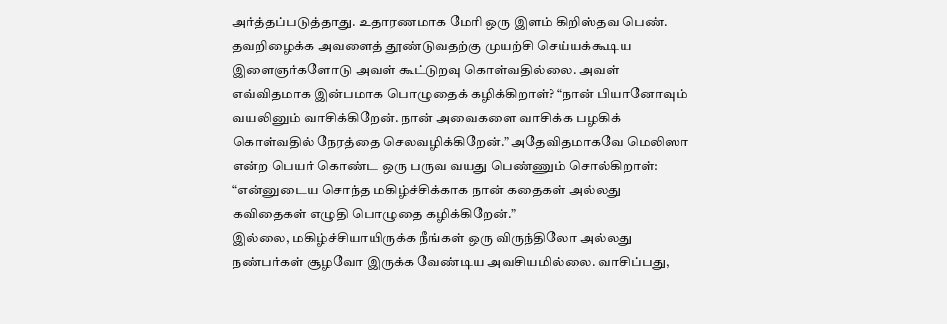அர்த்தப்படுத்தாது. உதாரணமாக மேரி ஒரு இளம் கிறிஸ்தவ பெண். தவறிழைக்க அவளைத் தூண்டுவதற்கு முயற்சி செய்யக்கூடிய இளைஞர்களோடு அவள் கூட்டுறவு கொள்வதில்லை. அவள் எவ்விதமாக இன்பமாக பொழுதைக் கழிக்கிறாள்? “நான் பியானோவும் வயலினும் வாசிக்கிறேன். நான் அவைகளை வாசிக்க பழகிக் கொள்வதில் நேரத்தை செலவழிக்கிறேன்.” அதேவிதமாகவே மெலிஸா என்ற பெயர் கொண்ட ஒரு பருவ வயது பெண்ணும் சொல்கிறாள்: “என்னுடைய சொந்த மகிழ்ச்சிக்காக நான் கதைகள் அல்லது கவிதைகள் எழுதி பொழுதை கழிக்கிறேன்.”
இல்லை, மகிழ்ச்சியாயிருக்க நீங்கள் ஒரு விருந்திலோ அல்லது நண்பர்கள் சூழவோ இருக்க வேண்டிய அவசியமில்லை. வாசிப்பது,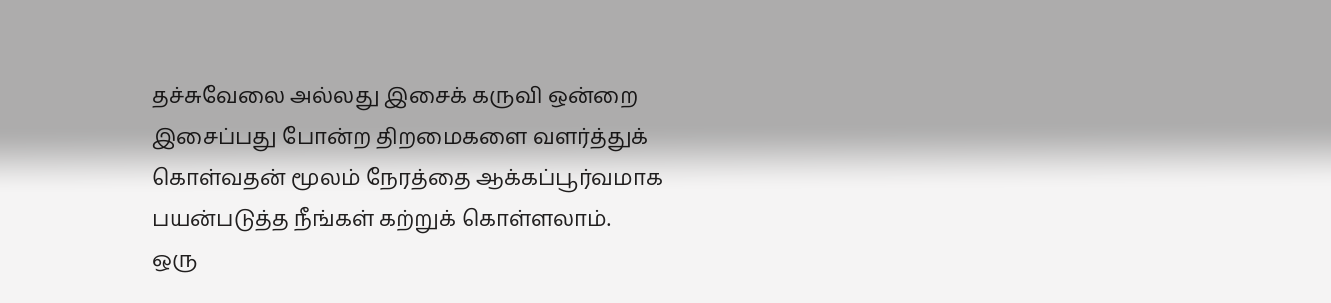தச்சுவேலை அல்லது இசைக் கருவி ஒன்றை இசைப்பது போன்ற திறமைகளை வளர்த்துக் கொள்வதன் மூலம் நேரத்தை ஆக்கப்பூர்வமாக பயன்படுத்த நீங்கள் கற்றுக் கொள்ளலாம்.
ஒரு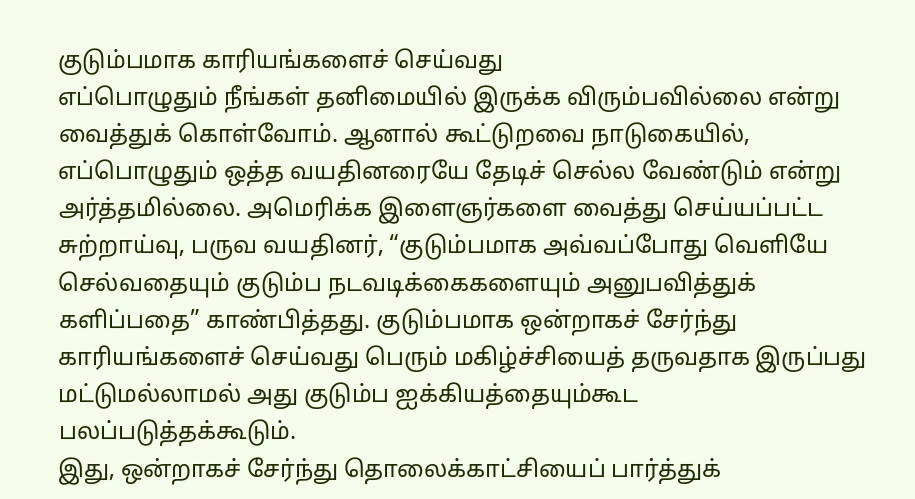குடும்பமாக காரியங்களைச் செய்வது
எப்பொழுதும் நீங்கள் தனிமையில் இருக்க விரும்பவில்லை என்று வைத்துக் கொள்வோம். ஆனால் கூட்டுறவை நாடுகையில், எப்பொழுதும் ஒத்த வயதினரையே தேடிச் செல்ல வேண்டும் என்று அர்த்தமில்லை. அமெரிக்க இளைஞர்களை வைத்து செய்யப்பட்ட சுற்றாய்வு, பருவ வயதினர், “குடும்பமாக அவ்வப்போது வெளியே செல்வதையும் குடும்ப நடவடிக்கைகளையும் அனுபவித்துக் களிப்பதை” காண்பித்தது. குடும்பமாக ஒன்றாகச் சேர்ந்து காரியங்களைச் செய்வது பெரும் மகிழ்ச்சியைத் தருவதாக இருப்பது மட்டுமல்லாமல் அது குடும்ப ஐக்கியத்தையும்கூட பலப்படுத்தக்கூடும்.
இது, ஒன்றாகச் சேர்ந்து தொலைக்காட்சியைப் பார்த்துக்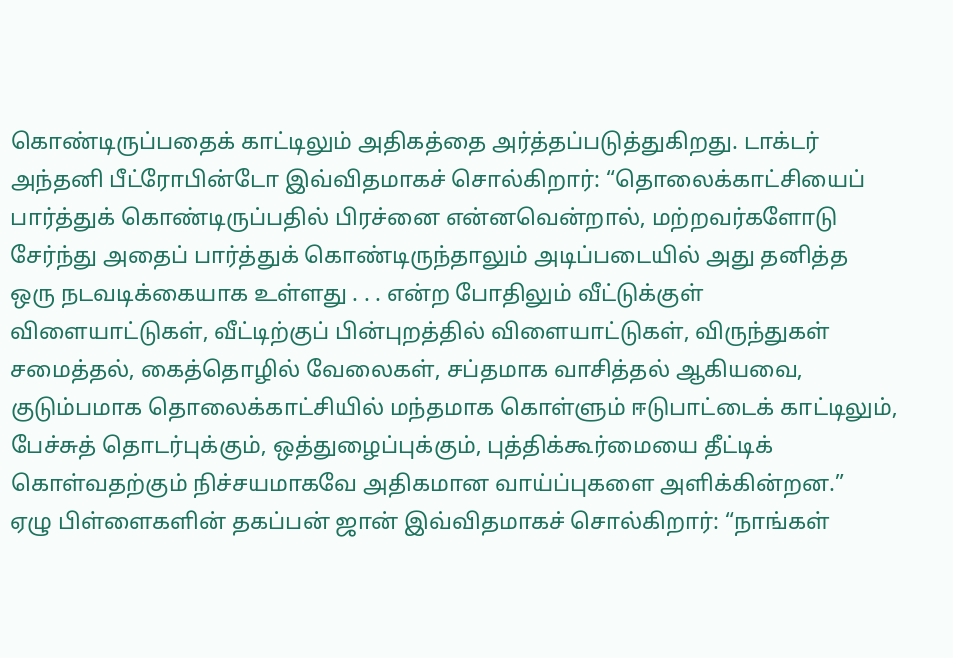கொண்டிருப்பதைக் காட்டிலும் அதிகத்தை அர்த்தப்படுத்துகிறது. டாக்டர் அந்தனி பீட்ரோபின்டோ இவ்விதமாகச் சொல்கிறார்: “தொலைக்காட்சியைப் பார்த்துக் கொண்டிருப்பதில் பிரச்னை என்னவென்றால், மற்றவர்களோடு சேர்ந்து அதைப் பார்த்துக் கொண்டிருந்தாலும் அடிப்படையில் அது தனித்த ஒரு நடவடிக்கையாக உள்ளது . . . என்ற போதிலும் வீட்டுக்குள் விளையாட்டுகள், வீட்டிற்குப் பின்புறத்தில் விளையாட்டுகள், விருந்துகள் சமைத்தல், கைத்தொழில் வேலைகள், சப்தமாக வாசித்தல் ஆகியவை, குடும்பமாக தொலைக்காட்சியில் மந்தமாக கொள்ளும் ஈடுபாட்டைக் காட்டிலும், பேச்சுத் தொடர்புக்கும், ஒத்துழைப்புக்கும், புத்திக்கூர்மையை தீட்டிக் கொள்வதற்கும் நிச்சயமாகவே அதிகமான வாய்ப்புகளை அளிக்கின்றன.”
ஏழு பிள்ளைகளின் தகப்பன் ஜான் இவ்விதமாகச் சொல்கிறார்: “நாங்கள்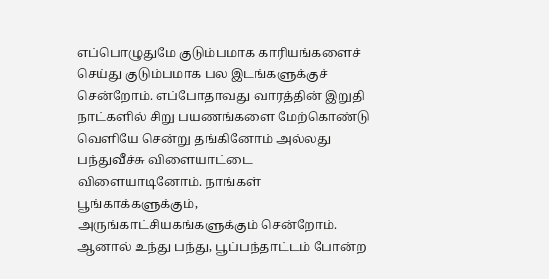எப்பொழுதுமே குடும்பமாக காரியங்களைச் செய்து குடும்பமாக பல இடங்களுக்குச் சென்றோம். எப்போதாவது வாரத்தின் இறுதி நாட்களில் சிறு பயணங்களை மேற்கொண்டு வெளியே சென்று தங்கினோம் அல்லது பந்துவீச்சு விளையாட்டை விளையாடினோம். நாங்கள் பூங்காக்களுக்கும், அருங்காட்சியகங்களுக்கும் சென்றோம். ஆனால் உந்து பந்து, பூப்பந்தாட்டம் போன்ற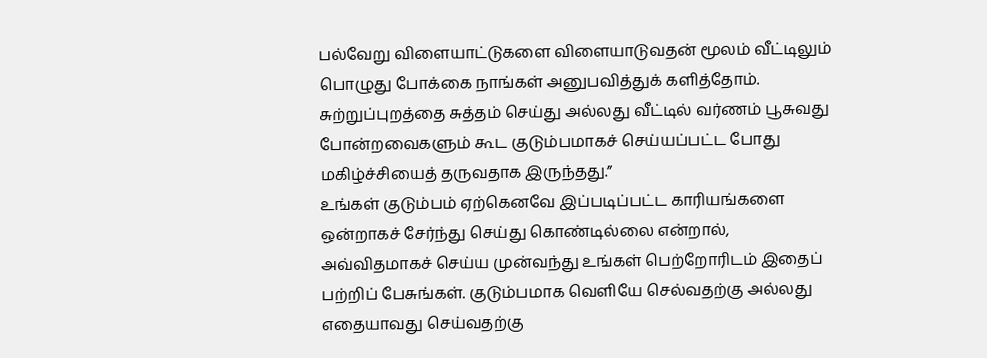பல்வேறு விளையாட்டுகளை விளையாடுவதன் மூலம் வீட்டிலும் பொழுது போக்கை நாங்கள் அனுபவித்துக் களித்தோம். சுற்றுப்புறத்தை சுத்தம் செய்து அல்லது வீட்டில் வர்ணம் பூசுவது போன்றவைகளும் கூட குடும்பமாகச் செய்யப்பட்ட போது மகிழ்ச்சியைத் தருவதாக இருந்தது.”
உங்கள் குடும்பம் ஏற்கெனவே இப்படிப்பட்ட காரியங்களை ஒன்றாகச் சேர்ந்து செய்து கொண்டில்லை என்றால், அவ்விதமாகச் செய்ய முன்வந்து உங்கள் பெற்றோரிடம் இதைப் பற்றிப் பேசுங்கள். குடும்பமாக வெளியே செல்வதற்கு அல்லது எதையாவது செய்வதற்கு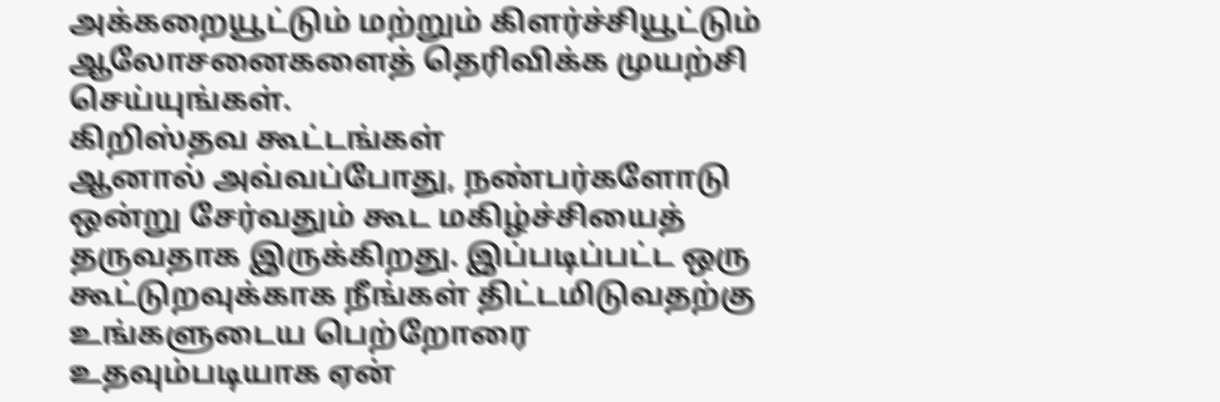அக்கறையூட்டும் மற்றும் கிளர்ச்சியூட்டும் ஆலோசனைகளைத் தெரிவிக்க முயற்சி செய்யுங்கள்.
கிறிஸ்தவ கூட்டங்கள்
ஆனால் அவ்வப்போது, நண்பர்களோடு ஒன்று சேர்வதும் கூட மகிழ்ச்சியைத் தருவதாக இருக்கிறது. இப்படிப்பட்ட ஒரு கூட்டுறவுக்காக நீங்கள் திட்டமிடுவதற்கு உங்களுடைய பெற்றோரை உதவும்படியாக ஏன்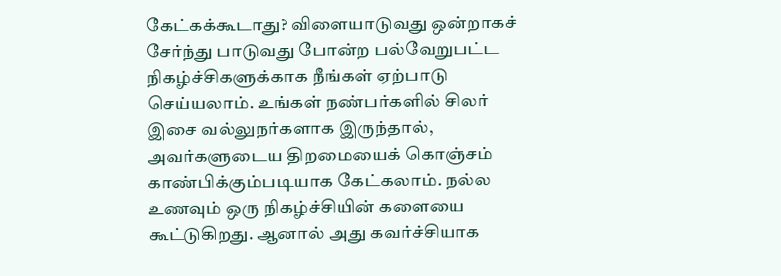கேட்கக்கூடாது? விளையாடுவது ஒன்றாகச் சேர்ந்து பாடுவது போன்ற பல்வேறுபட்ட நிகழ்ச்சிகளுக்காக நீங்கள் ஏற்பாடு செய்யலாம். உங்கள் நண்பர்களில் சிலர் இசை வல்லுநர்களாக இருந்தால், அவர்களுடைய திறமையைக் கொஞ்சம் காண்பிக்கும்படியாக கேட்கலாம். நல்ல உணவும் ஒரு நிகழ்ச்சியின் களையை கூட்டுகிறது. ஆனால் அது கவர்ச்சியாக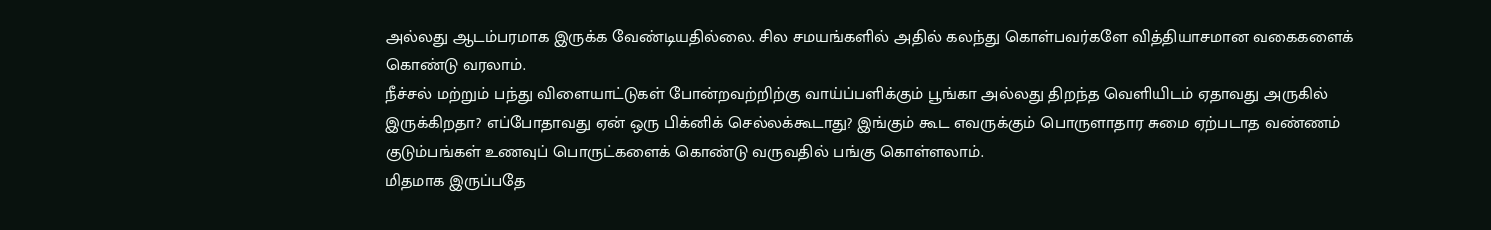அல்லது ஆடம்பரமாக இருக்க வேண்டியதில்லை. சில சமயங்களில் அதில் கலந்து கொள்பவர்களே வித்தியாசமான வகைகளைக் கொண்டு வரலாம்.
நீச்சல் மற்றும் பந்து விளையாட்டுகள் போன்றவற்றிற்கு வாய்ப்பளிக்கும் பூங்கா அல்லது திறந்த வெளியிடம் ஏதாவது அருகில் இருக்கிறதா? எப்போதாவது ஏன் ஒரு பிக்னிக் செல்லக்கூடாது? இங்கும் கூட எவருக்கும் பொருளாதார சுமை ஏற்படாத வண்ணம் குடும்பங்கள் உணவுப் பொருட்களைக் கொண்டு வருவதில் பங்கு கொள்ளலாம்.
மிதமாக இருப்பதே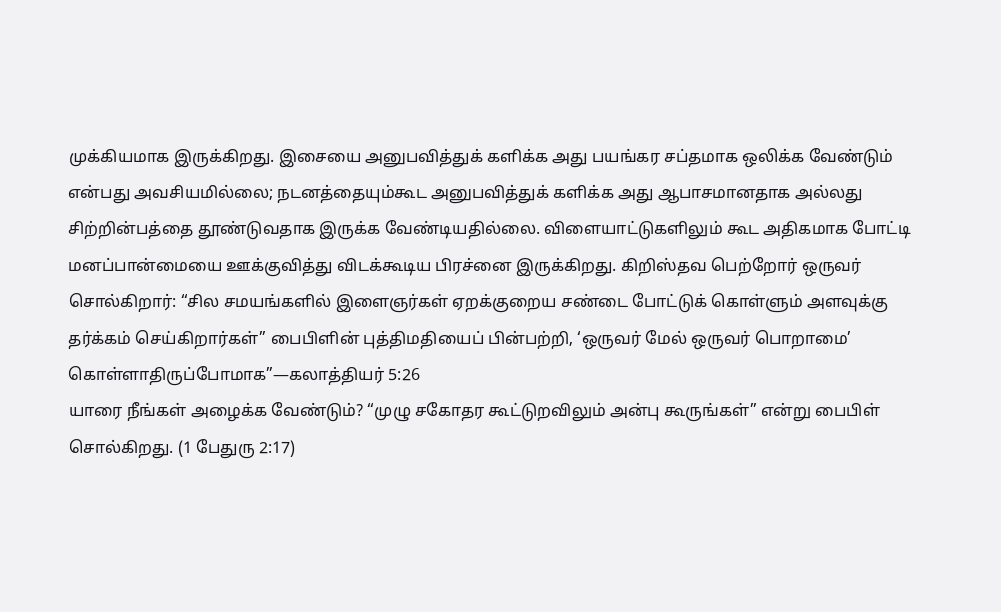முக்கியமாக இருக்கிறது. இசையை அனுபவித்துக் களிக்க அது பயங்கர சப்தமாக ஒலிக்க வேண்டும் என்பது அவசியமில்லை; நடனத்தையும்கூட அனுபவித்துக் களிக்க அது ஆபாசமானதாக அல்லது சிற்றின்பத்தை தூண்டுவதாக இருக்க வேண்டியதில்லை. விளையாட்டுகளிலும் கூட அதிகமாக போட்டி மனப்பான்மையை ஊக்குவித்து விடக்கூடிய பிரச்னை இருக்கிறது. கிறிஸ்தவ பெற்றோர் ஒருவர் சொல்கிறார்: “சில சமயங்களில் இளைஞர்கள் ஏறக்குறைய சண்டை போட்டுக் கொள்ளும் அளவுக்கு தர்க்கம் செய்கிறார்கள்” பைபிளின் புத்திமதியைப் பின்பற்றி, ‘ஒருவர் மேல் ஒருவர் பொறாமை’ கொள்ளாதிருப்போமாக”—கலாத்தியர் 5:26
யாரை நீங்கள் அழைக்க வேண்டும்? “முழு சகோதர கூட்டுறவிலும் அன்பு கூருங்கள்” என்று பைபிள் சொல்கிறது. (1 பேதுரு 2:17)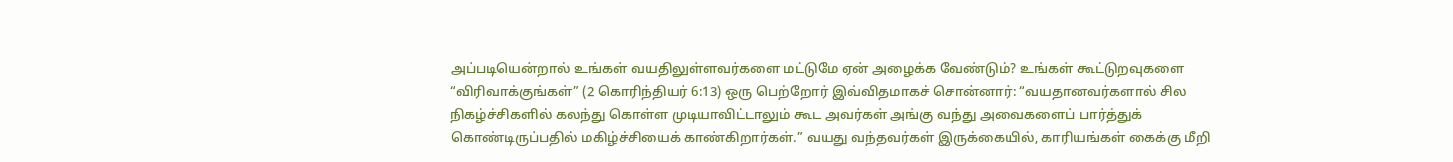அப்படியென்றால் உங்கள் வயதிலுள்ளவர்களை மட்டுமே ஏன் அழைக்க வேண்டும்? உங்கள் கூட்டுறவுகளை “விரிவாக்குங்கள்” (2 கொரிந்தியர் 6:13) ஒரு பெற்றோர் இவ்விதமாகச் சொன்னார்: “வயதானவர்களால் சில நிகழ்ச்சிகளில் கலந்து கொள்ள முடியாவிட்டாலும் கூட அவர்கள் அங்கு வந்து அவைகளைப் பார்த்துக் கொண்டிருப்பதில் மகிழ்ச்சியைக் காண்கிறார்கள்.” வயது வந்தவர்கள் இருக்கையில், காரியங்கள் கைக்கு மீறி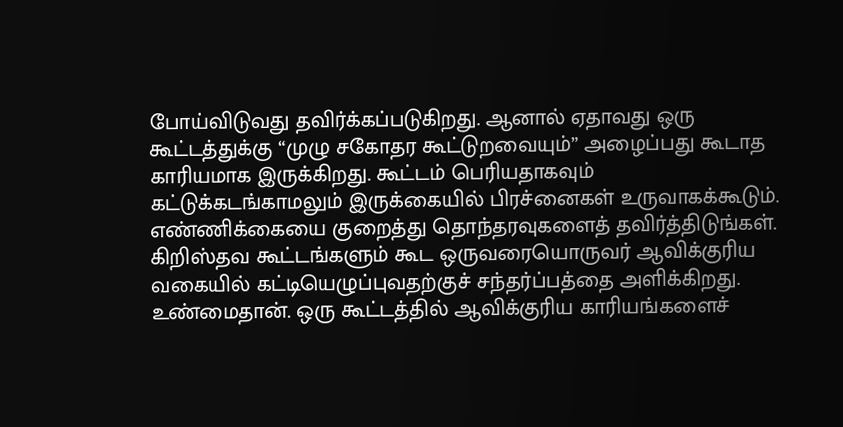போய்விடுவது தவிர்க்கப்படுகிறது. ஆனால் ஏதாவது ஒரு கூட்டத்துக்கு “முழு சகோதர கூட்டுறவையும்” அழைப்பது கூடாத காரியமாக இருக்கிறது. கூட்டம் பெரியதாகவும் கட்டுக்கடங்காமலும் இருக்கையில் பிரச்னைகள் உருவாகக்கூடும். எண்ணிக்கையை குறைத்து தொந்தரவுகளைத் தவிர்த்திடுங்கள்.
கிறிஸ்தவ கூட்டங்களும் கூட ஒருவரையொருவர் ஆவிக்குரிய வகையில் கட்டியெழுப்புவதற்குச் சந்தர்ப்பத்தை அளிக்கிறது. உண்மைதான். ஒரு கூட்டத்தில் ஆவிக்குரிய காரியங்களைச்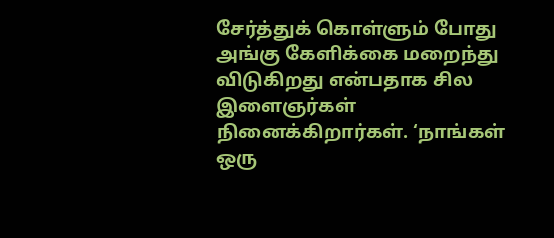சேர்த்துக் கொள்ளும் போது அங்கு கேளிக்கை மறைந்து விடுகிறது என்பதாக சில இளைஞர்கள் நினைக்கிறார்கள். ‘நாங்கள் ஒரு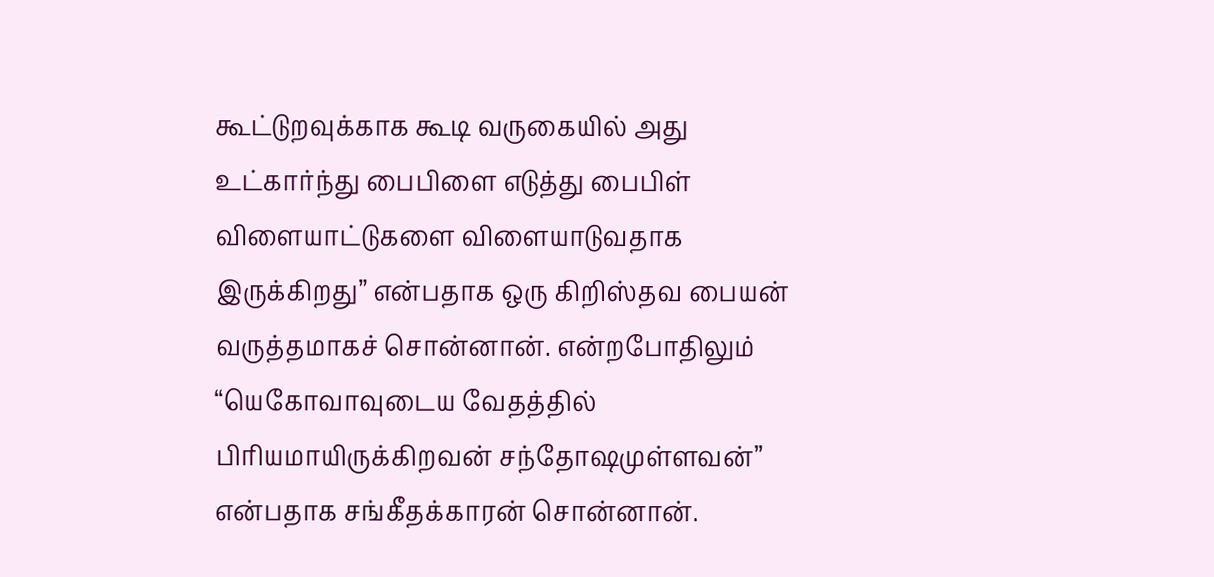கூட்டுறவுக்காக கூடி வருகையில் அது உட்கார்ந்து பைபிளை எடுத்து பைபிள் விளையாட்டுகளை விளையாடுவதாக இருக்கிறது” என்பதாக ஒரு கிறிஸ்தவ பையன் வருத்தமாகச் சொன்னான். என்றபோதிலும் “யெகோவாவுடைய வேதத்தில் பிரியமாயிருக்கிறவன் சந்தோஷமுள்ளவன்” என்பதாக சங்கீதக்காரன் சொன்னான்.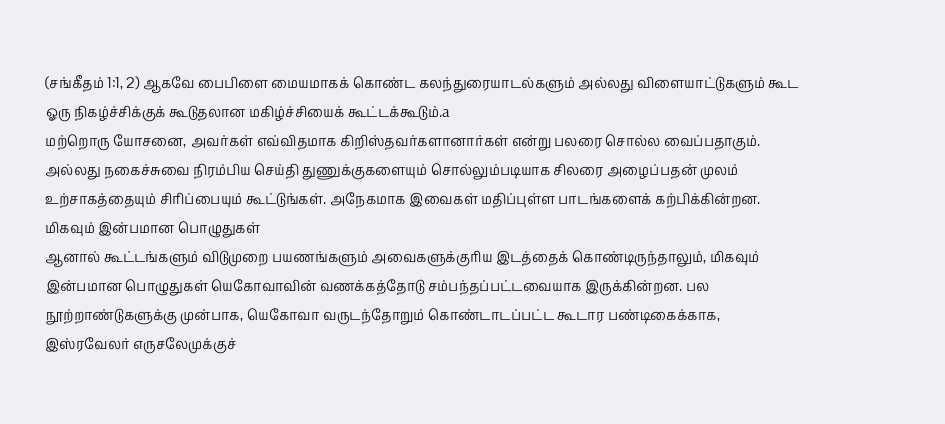(சங்கீதம் 1:1, 2) ஆகவே பைபிளை மையமாகக் கொண்ட கலந்துரையாடல்களும் அல்லது விளையாட்டுகளும் கூட ஓரு நிகழ்ச்சிக்குக் கூடுதலான மகிழ்ச்சியைக் கூட்டக்கூடும்.a
மற்றொரு யோசனை, அவர்கள் எவ்விதமாக கிறிஸ்தவர்களானார்கள் என்று பலரை சொல்ல வைப்பதாகும். அல்லது நகைச்சுவை நிரம்பிய செய்தி துணுக்குகளையும் சொல்லும்படியாக சிலரை அழைப்பதன் முலம் உற்சாகத்தையும் சிரிப்பையும் கூட்டுங்கள். அநேகமாக இவைகள் மதிப்புள்ள பாடங்களைக் கற்பிக்கின்றன.
மிகவும் இன்பமான பொழுதுகள்
ஆனால் கூட்டங்களும் விடுமுறை பயணங்களும் அவைகளுக்குரிய இடத்தைக் கொண்டிருந்தாலும், மிகவும் இன்பமான பொழுதுகள் யெகோவாவின் வணக்கத்தோடு சம்பந்தப்பட்டவையாக இருக்கின்றன. பல நூற்றாண்டுகளுக்கு முன்பாக, யெகோவா வருடந்தோறும் கொண்டாடப்பட்ட கூடார பண்டிகைக்காக, இஸ்ரவேலர் எருசலேமுக்குச்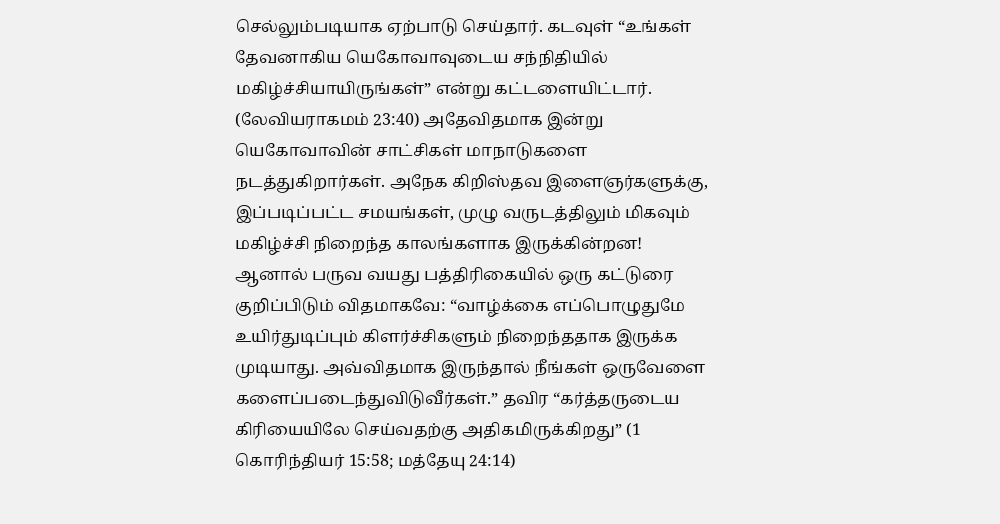செல்லும்படியாக ஏற்பாடு செய்தார். கடவுள் “உங்கள் தேவனாகிய யெகோவாவுடைய சந்நிதியில் மகிழ்ச்சியாயிருங்கள்” என்று கட்டளையிட்டார். (லேவியராகமம் 23:40) அதேவிதமாக இன்று யெகோவாவின் சாட்சிகள் மாநாடுகளை நடத்துகிறார்கள். அநேக கிறிஸ்தவ இளைஞர்களுக்கு, இப்படிப்பட்ட சமயங்கள், முழு வருடத்திலும் மிகவும் மகிழ்ச்சி நிறைந்த காலங்களாக இருக்கின்றன!
ஆனால் பருவ வயது பத்திரிகையில் ஒரு கட்டுரை குறிப்பிடும் விதமாகவே: “வாழ்க்கை எப்பொழுதுமே உயிர்துடிப்பும் கிளர்ச்சிகளும் நிறைந்ததாக இருக்க முடியாது. அவ்விதமாக இருந்தால் நீங்கள் ஒருவேளை களைப்படைந்துவிடுவீர்கள்.” தவிர “கர்த்தருடைய கிரியையிலே செய்வதற்கு அதிகமிருக்கிறது” (1 கொரிந்தியர் 15:58; மத்தேயு 24:14)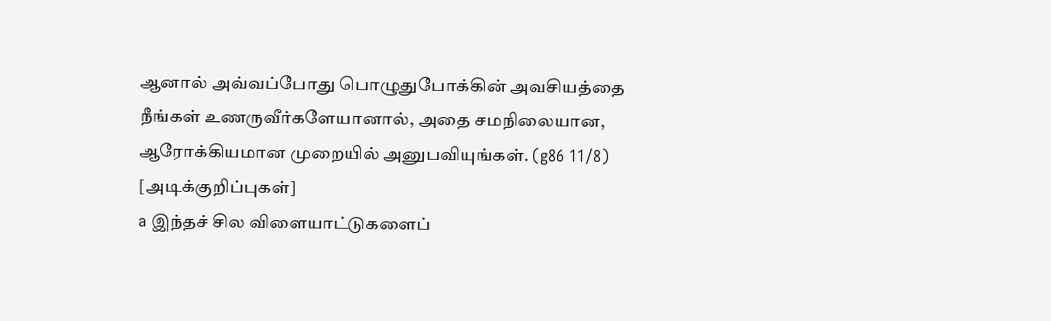ஆனால் அவ்வப்போது பொழுதுபோக்கின் அவசியத்தை நீங்கள் உணருவீர்களேயானால், அதை சமநிலையான, ஆரோக்கியமான முறையில் அனுபவியுங்கள். (g86 11/8)
[அடிக்குறிப்புகள்]
a இந்தச் சில விளையாட்டுகளைப்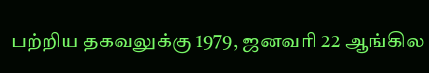பற்றிய தகவலுக்கு 1979, ஜனவரி 22 ஆங்கில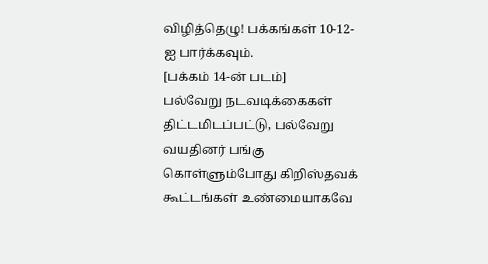விழித்தெழு! பக்கங்கள் 10-12-ஐ பார்க்கவும்.
[பக்கம் 14-ன் படம்]
பல்வேறு நடவடிக்கைகள் திட்டமிடப்பட்டு, பல்வேறு வயதினர் பங்கு கொள்ளும்போது கிறிஸ்தவக் கூட்டங்கள் உண்மையாகவே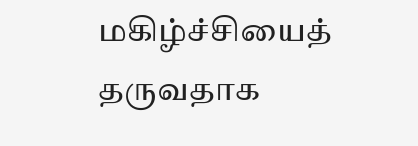மகிழ்ச்சியைத் தருவதாக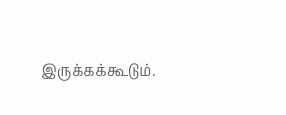இருக்கக்கூடும்.